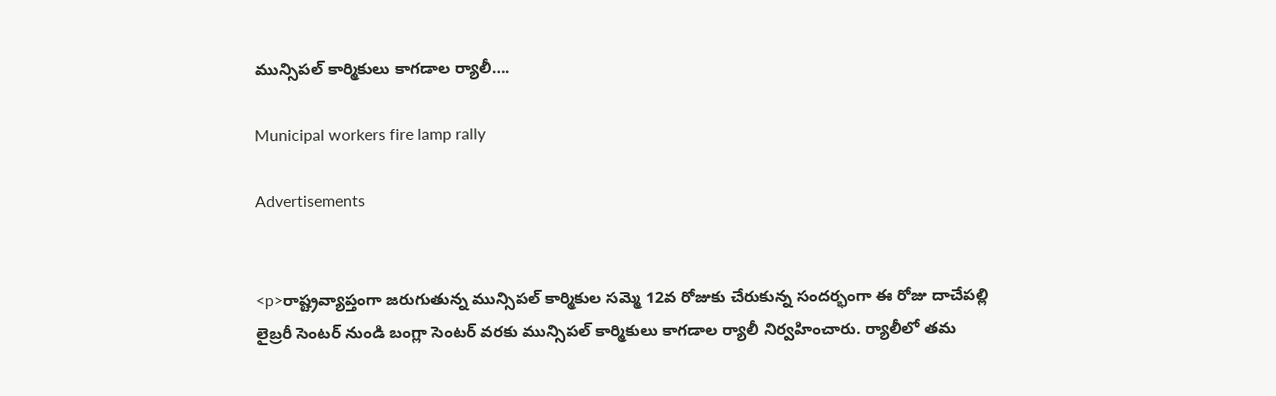మున్సిపల్ కార్మికులు కాగడాల ర్యాలీ….

Municipal workers fire lamp rally

Advertisements


<p>రాష్ట్రవ్యాప్తంగా జరుగుతున్న మున్సిపల్ కార్మికుల సమ్మె 12వ రోజుకు చేరుకున్న సందర్భంగా ఈ రోజు దాచేపల్లి లైబ్రరీ సెంటర్ నుండి బంగ్లా సెంటర్ వరకు మున్సిపల్ కార్మికులు కాగడాల ర్యాలీ నిర్వహించారు. ర్యాలీలో తమ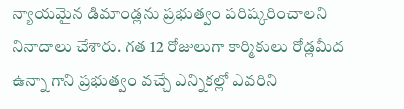న్యాయమైన డిమాండ్లను ప్రభుత్వం పరిష్కరించాలని నినాదాలు చేశారు. గత 12 రోజులుగా కార్మికులు రోడ్లమీద ఉన్నా గాని ప్రభుత్వం వచ్చే ఎన్నికల్లో ఎవరిని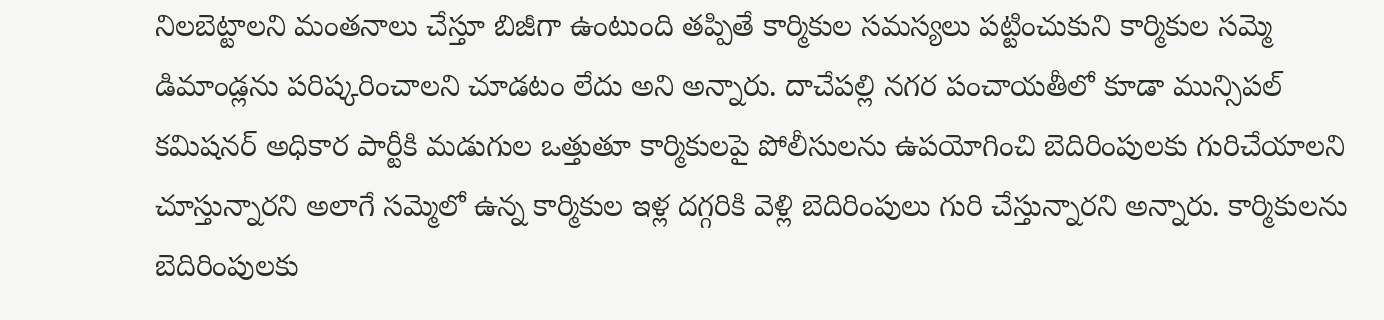నిలబెట్టాలని మంతనాలు చేస్తూ బిజీగా ఉంటుంది తప్పితే కార్మికుల సమస్యలు పట్టించుకుని కార్మికుల సమ్మె డిమాండ్లను పరిష్కరించాలని చూడటం లేదు అని అన్నారు. దాచేపల్లి నగర పంచాయతీలో కూడా మున్సిపల్ కమిషనర్ అధికార పార్టీకి మడుగుల ఒత్తుతూ కార్మికులపై పోలీసులను ఉపయోగించి బెదిరింపులకు గురిచేయాలని చూస్తున్నారని అలాగే సమ్మెలో ఉన్న కార్మికుల ఇళ్ల దగ్గరికి వెళ్లి బెదిరింపులు గురి చేస్తున్నారని అన్నారు. కార్మికులను బెదిరింపులకు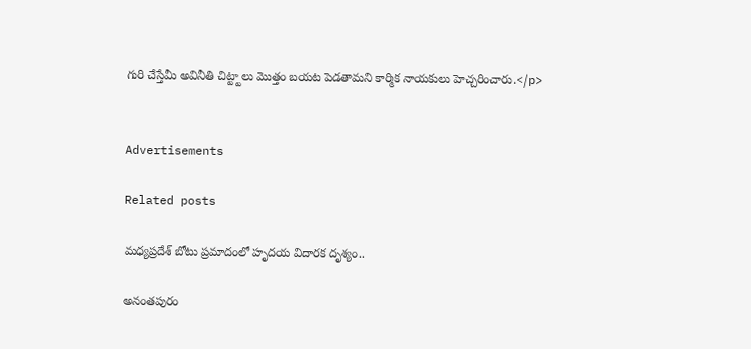గురి చేస్తేమీ అవినీతి చిట్ట్టాలు మొత్తం బయట పెడతామని కార్మిక నాయకులు హెచ్చరించారు.</p>


Advertisements

Related posts

మధ్యప్రదేశ్ బోటు ప్రమాదంలో హృదయ విదారక దృశ్యం..

అనంతపురం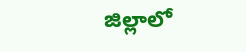జిల్లాలో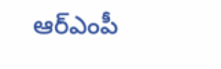ఆర్‌ఎంపీ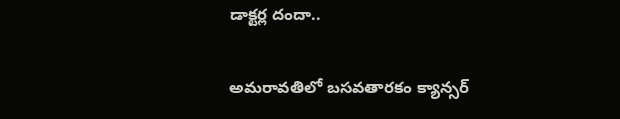డాక్టర్ల దందా..

అమరావతిలో బసవతారకం క్యాన్సర్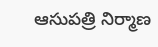ఆసుపత్రి నిర్మాణ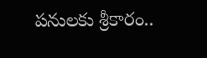పనులకు శ్రీకారం..